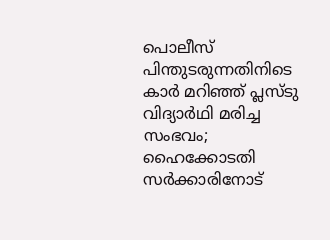പൊലീസ് പിന്തുടരുന്നതിനിടെ കാര്‍ മറിഞ്ഞ് പ്ലസ്ടു വിദ്യാര്‍ഥി മരിച്ച സംഭവം; ഹൈക്കോടതി സര്‍ക്കാരിനോട്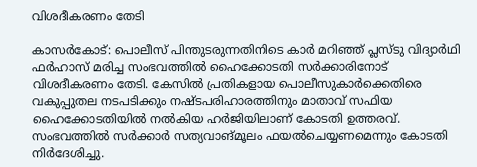വിശദീകരണം തേടി

കാസര്‍കോട്: പൊലീസ് പിന്തുടരുന്നതിനിടെ കാര്‍ മറിഞ്ഞ് പ്ലസ്ടു വിദ്യാര്‍ഥി ഫര്‍ഹാസ് മരിച്ച സംഭവത്തില്‍ ഹൈക്കോടതി സര്‍ക്കാരിനോട് വിശദീകരണം തേടി. കേസില്‍ പ്രതികളായ പൊലീസുകാര്‍ക്കെതിരെ വകുപ്പുതല നടപടിക്കും നഷ്ടപരിഹാരത്തിനും മാതാവ് സഫിയ ഹൈക്കോടതിയില്‍ നല്‍കിയ ഹര്‍ജിയിലാണ് കോടതി ഉത്തരവ്. സംഭവത്തില്‍ സര്‍ക്കാര്‍ സത്യവാങ്മൂലം ഫയല്‍ചെയ്യണമെന്നും കോടതി നിര്‍ദേശിച്ചു.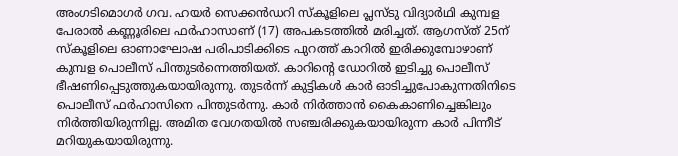അംഗടിമൊഗര്‍ ഗവ. ഹയര്‍ സെക്കന്‍ഡറി സ്‌കൂളിലെ പ്ലസ്ടു വിദ്യാര്‍ഥി കുമ്പള പേരാല്‍ കണ്ണൂരിലെ ഫര്‍ഹാസാണ് (17) അപകടത്തില്‍ മരിച്ചത്. ആഗസ്ത് 25ന് സ്‌കൂളിലെ ഓണാഘോഷ പരിപാടിക്കിടെ പുറത്ത് കാറില്‍ ഇരിക്കുമ്പോഴാണ് കുമ്പള പൊലീസ് പിന്തുടര്‍ന്നെത്തിയത്. കാറിന്റെ ഡോറില്‍ ഇടിച്ചു പൊലീസ് ഭീഷണിപ്പെടുത്തുകയായിരുന്നു. തുടര്‍ന്ന് കുട്ടികള്‍ കാര്‍ ഓടിച്ചുപോകുന്നതിനിടെ പൊലീസ് ഫര്‍ഹാസിനെ പിന്തുടര്‍ന്നു. കാര്‍ നിര്‍ത്താന്‍ കൈകാണിച്ചെങ്കിലും നിര്‍ത്തിയിരുന്നില്ല. അമിത വേഗതയില്‍ സഞ്ചരിക്കുകയായിരുന്ന കാര്‍ പിന്നീട് മറിയുകയായിരുന്നു.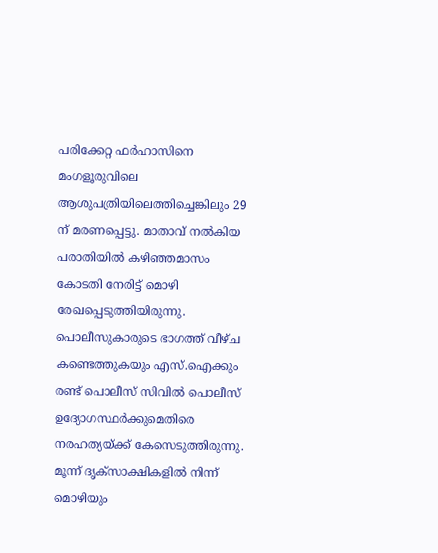പരിക്കേറ്റ ഫര്‍ഹാസിനെ മംഗളൂരുവിലെ ആശുപത്രിയിലെത്തിച്ചെങ്കിലും 29 ന് മരണപ്പെട്ടു. മാതാവ് നല്‍കിയ പരാതിയില്‍ കഴിഞ്ഞമാസം കോടതി നേരിട്ട് മൊഴി രേഖപ്പെടുത്തിയിരുന്നു. പൊലീസുകാരുടെ ഭാഗത്ത് വീഴ്ച കണ്ടെത്തുകയും എസ്.ഐക്കും രണ്ട് പൊലീസ് സിവില്‍ പൊലീസ് ഉദ്യോഗസ്ഥര്‍ക്കുമെതിരെ നരഹത്യയ്ക്ക് കേസെടുത്തിരുന്നു. മൂന്ന് ദൃക്‌സാക്ഷികളില്‍ നിന്ന് മൊഴിയും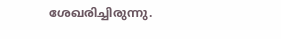ശേഖരിച്ചിരുന്നു.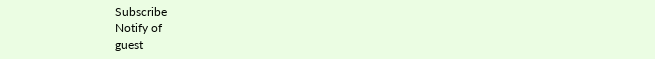Subscribe
Notify of
guest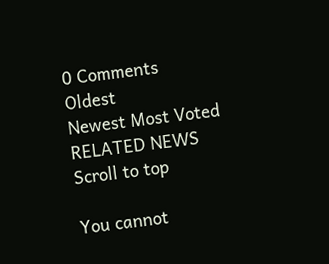0 Comments
Oldest
Newest Most Voted
RELATED NEWS
Scroll to top

You cannot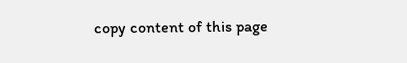copy content of this page